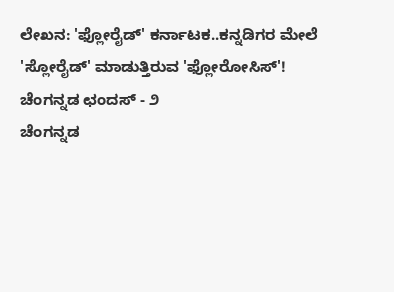ಲೇಖನ: 'ಫ್ಲೋರೈಡ್' ಕರ್ನಾಟಕ..ಕನ್ನಡಿಗರ ಮೇಲೆ 'ಸ್ಲೋರೈಡ್' ಮಾಡುತ್ತಿರುವ 'ಫ್ಲೋರೋಸಿಸ್'!
ಚೆಂಗನ್ನಡ ಛಂದಸ್ - ೨
ಚೆಂಗನ್ನಡ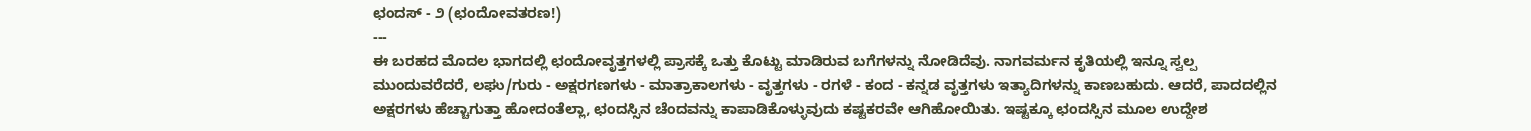ಛಂದಸ್ - ೨ (ಛಂದೋವತರಣ!)
---
ಈ ಬರಹದ ಮೊದಲ ಭಾಗದಲ್ಲಿ ಛಂದೋವೃತ್ತಗಳಲ್ಲಿ ಪ್ರಾಸಕ್ಕೆ ಒತ್ತು ಕೊಟ್ಟು ಮಾಡಿರುವ ಬಗೆಗಳನ್ನು ನೋಡಿದೆವು. ನಾಗವರ್ಮನ ಕೃತಿಯಲ್ಲಿ ಇನ್ನೂ ಸ್ವಲ್ಪ ಮುಂದುವರೆದರೆ, ಲಘು/ಗುರು - ಅಕ್ಷರಗಣಗಳು - ಮಾತ್ರಾಕಾಲಗಳು - ವೃತ್ತಗಳು - ರಗಳೆ - ಕಂದ - ಕನ್ನಡ ವೃತ್ತಗಳು ಇತ್ಯಾದಿಗಳನ್ನು ಕಾಣಬಹುದು. ಆದರೆ, ಪಾದದಲ್ಲಿನ ಅಕ್ಷರಗಳು ಹೆಚ್ಚಾಗುತ್ತಾ ಹೋದಂತೆಲ್ಲಾ, ಛಂದಸ್ಸಿನ ಚೆಂದವನ್ನು ಕಾಪಾಡಿಕೊಳ್ಳುವುದು ಕಷ್ಟಕರವೇ ಆಗಿಹೋಯಿತು. ಇಷ್ಟಕ್ಕೂ ಛಂದಸ್ಸಿನ ಮೂಲ ಉದ್ದೇಶ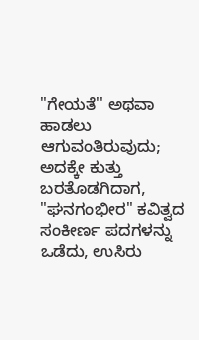"ಗೇಯತೆ" ಅಥವಾ ಹಾಡಲು ಆಗುವಂತಿರುವುದು; ಅದಕ್ಕೇ ಕುತ್ತು ಬರತೊಡಗಿದಾಗ, "ಘನಗಂಭೀರ" ಕವಿತ್ವದ ಸಂಕೀರ್ಣ ಪದಗಳನ್ನು ಒಡೆದು, ಉಸಿರು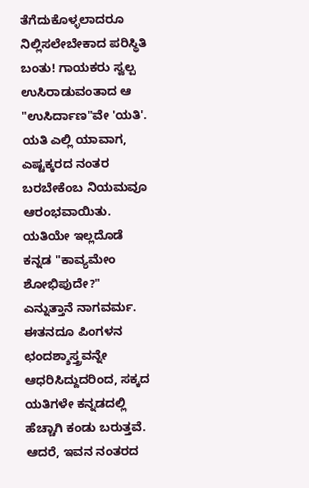ತೆಗೆದುಕೊಳ್ಳಲಾದರೂ ನಿಲ್ಲಿಸಲೇಬೇಕಾದ ಪರಿಸ್ಥಿತಿ ಬಂತು! ಗಾಯಕರು ಸ್ವಲ್ಪ ಉಸಿರಾಡುವಂತಾದ ಆ "ಉಸಿರ್ದಾಣ"ವೇ 'ಯತಿ'. ಯತಿ ಎಲ್ಲಿ ಯಾವಾಗ, ಎಷ್ಟಕ್ಕರದ ನಂತರ ಬರಬೇಕೆಂಬ ನಿಯಮವೂ ಆರಂಭವಾಯಿತು. ಯತಿಯೇ ಇಲ್ಲದೊಡೆ ಕನ್ನಡ "ಕಾವ್ಯಮೇಂ ಶೋಭಿಪುದೇ?" ಎನ್ನುತ್ತಾನೆ ನಾಗವರ್ಮ. ಈತನದೂ ಪಿಂಗಳನ ಛಂದಶ್ಶಾಸ್ತ್ರವನ್ನೇ ಆಧರಿಸಿದ್ದುದರಿಂದ, ಸಕ್ಕದ ಯತಿಗಳೇ ಕನ್ನಡದಲ್ಲಿ ಹೆಚ್ಚಾಗಿ ಕಂಡು ಬರುತ್ತವೆ. ಆದರೆ, ಇವನ ನಂತರದ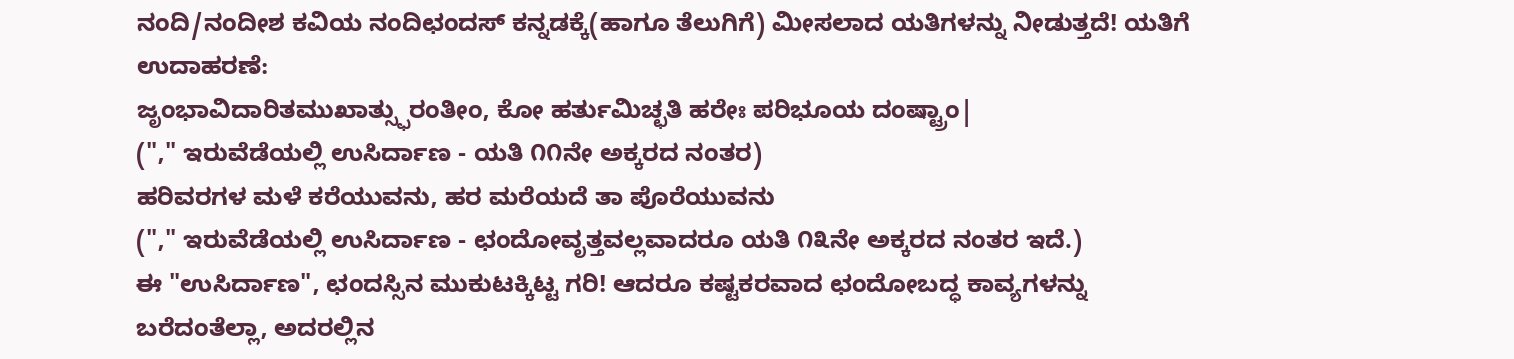ನಂದಿ/ನಂದೀಶ ಕವಿಯ ನಂದಿಛಂದಸ್ ಕನ್ನಡಕ್ಕೆ(ಹಾಗೂ ತೆಲುಗಿಗೆ) ಮೀಸಲಾದ ಯತಿಗಳನ್ನು ನೀಡುತ್ತದೆ! ಯತಿಗೆ ಉದಾಹರಣೆ:
ಜೃಂಭಾವಿದಾರಿತಮುಖಾತ್ಸ್ಫುರಂತೀಂ, ಕೋ ಹರ್ತುಮಿಚ್ಛತಿ ಹರೇಃ ಪರಿಭೂಯ ದಂಷ್ಟ್ರಾಂ|
("," ಇರುವೆಡೆಯಲ್ಲಿ ಉಸಿರ್ದಾಣ - ಯತಿ ೧೧ನೇ ಅಕ್ಕರದ ನಂತರ)
ಹರಿವರಗಳ ಮಳೆ ಕರೆಯುವನು, ಹರ ಮರೆಯದೆ ತಾ ಪೊರೆಯುವನು
("," ಇರುವೆಡೆಯಲ್ಲಿ ಉಸಿರ್ದಾಣ - ಛಂದೋವೃತ್ತವಲ್ಲವಾದರೂ ಯತಿ ೧೩ನೇ ಅಕ್ಕರದ ನಂತರ ಇದೆ.)
ಈ "ಉಸಿರ್ದಾಣ", ಛಂದಸ್ಸಿನ ಮುಕುಟಕ್ಕಿಟ್ಟ ಗರಿ! ಆದರೂ ಕಷ್ಟಕರವಾದ ಛಂದೋಬದ್ಧ ಕಾವ್ಯಗಳನ್ನು ಬರೆದಂತೆಲ್ಲಾ, ಅದರಲ್ಲಿನ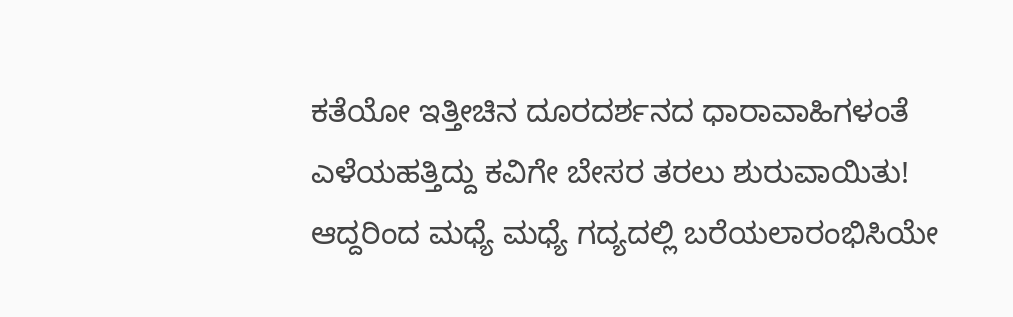ಕತೆಯೋ ಇತ್ತೀಚಿನ ದೂರದರ್ಶನದ ಧಾರಾವಾಹಿಗಳಂತೆ ಎಳೆಯಹತ್ತಿದ್ದು ಕವಿಗೇ ಬೇಸರ ತರಲು ಶುರುವಾಯಿತು! ಆದ್ದರಿಂದ ಮಧ್ಯೆ ಮಧ್ಯೆ ಗದ್ಯದಲ್ಲಿ ಬರೆಯಲಾರಂಭಿಸಿಯೇ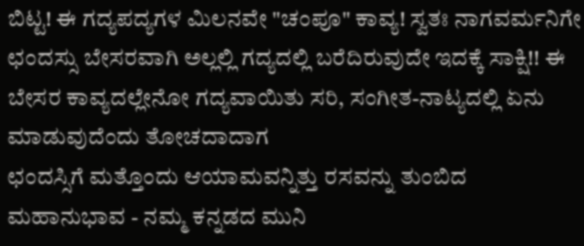ಬಿಟ್ಟ! ಈ ಗದ್ಯಪದ್ಯಗಳ ಮಿಲನವೇ "ಚಂಪೂ" ಕಾವ್ಯ! ಸ್ವತಃ ನಾಗವರ್ಮನಿಗೇ ಛಂದಸ್ಸು ಬೇಸರವಾಗಿ ಅಲ್ಲಲ್ಲಿ ಗದ್ಯದಲ್ಲಿ ಬರೆದಿರುವುದೇ ಇದಕ್ಕೆ ಸಾಕ್ಷಿ!! ಈ ಬೇಸರ ಕಾವ್ಯದಲ್ಲೇನೋ ಗದ್ಯವಾಯಿತು ಸರಿ, ಸಂಗೀತ-ನಾಟ್ಯದಲ್ಲಿ ಏನು ಮಾಡುವುದೆಂದು ತೋಚದಾದಾಗ
ಛಂದಸ್ಸಿಗೆ ಮತ್ತೊಂದು ಆಯಾಮವನ್ನಿತ್ತು ರಸವನ್ನು ತುಂಬಿದ ಮಹಾನುಭಾವ - ನಮ್ಮ ಕನ್ನಡದ ಮುನಿ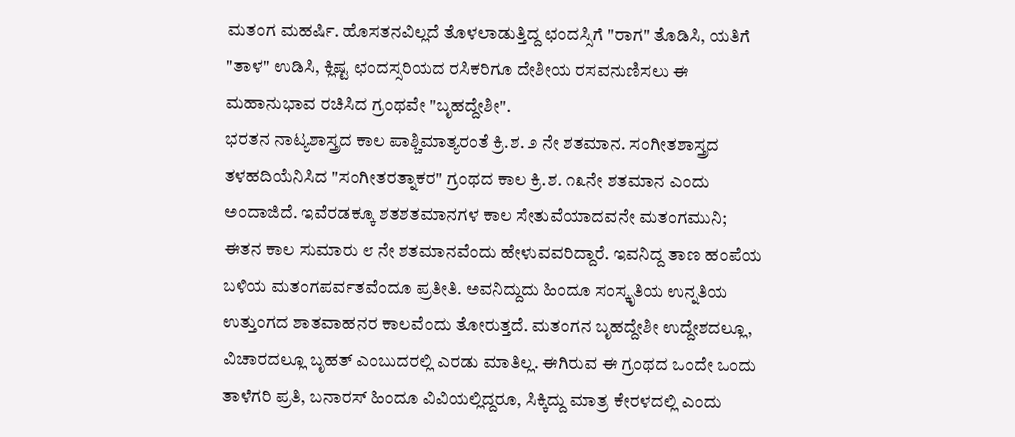ಮತಂಗ ಮಹರ್ಷಿ. ಹೊಸತನವಿಲ್ಲದೆ ತೊಳಲಾಡುತ್ತಿದ್ದ ಛಂದಸ್ಸಿಗೆ "ರಾಗ" ತೊಡಿಸಿ, ಯತಿಗೆ "ತಾಳ" ಉಡಿಸಿ, ಕ್ಲಿಷ್ಟ ಛಂದಸ್ಸರಿಯದ ರಸಿಕರಿಗೂ ದೇಶೀಯ ರಸವನುಣಿಸಲು ಈ ಮಹಾನುಭಾವ ರಚಿಸಿದ ಗ್ರಂಥವೇ "ಬೃಹದ್ದೇಶೀ".
ಭರತನ ನಾಟ್ಯಶಾಸ್ತ್ರದ ಕಾಲ ಪಾಶ್ಚಿಮಾತ್ಯರಂತೆ ಕ್ರಿ.ಶ. ೨ ನೇ ಶತಮಾನ. ಸಂಗೀತಶಾಸ್ತ್ರದ ತಳಹದಿಯೆನಿಸಿದ "ಸಂಗೀತರತ್ನಾಕರ" ಗ್ರಂಥದ ಕಾಲ ಕ್ರಿ.ಶ. ೧೩ನೇ ಶತಮಾನ ಎಂದು ಅಂದಾಜಿದೆ. ಇವೆರಡಕ್ಕೂ ಶತಶತಮಾನಗಳ ಕಾಲ ಸೇತುವೆಯಾದವನೇ ಮತಂಗಮುನಿ; ಈತನ ಕಾಲ ಸುಮಾರು ೮ ನೇ ಶತಮಾನವೆಂದು ಹೇಳುವವರಿದ್ದಾರೆ. ಇವನಿದ್ದ ತಾಣ ಹಂಪೆಯ ಬಳಿಯ ಮತಂಗಪರ್ವತವೆಂದೂ ಪ್ರತೀತಿ. ಅವನಿದ್ದುದು ಹಿಂದೂ ಸಂಸ್ಕೃತಿಯ ಉನ್ನತಿಯ ಉತ್ತುಂಗದ ಶಾತವಾಹನರ ಕಾಲವೆಂದು ತೋರುತ್ತದೆ. ಮತಂಗನ ಬೃಹದ್ದೇಶೀ ಉದ್ದೇಶದಲ್ಲೂ, ವಿಚಾರದಲ್ಲೂ ಬೃಹತ್ ಎಂಬುದರಲ್ಲಿ ಎರಡು ಮಾತಿಲ್ಲ. ಈಗಿರುವ ಈ ಗ್ರಂಥದ ಒಂದೇ ಒಂದು ತಾಳೆಗರಿ ಪ್ರತಿ, ಬನಾರಸ್ ಹಿಂದೂ ವಿವಿಯಲ್ಲಿದ್ದರೂ, ಸಿಕ್ಕಿದ್ದು ಮಾತ್ರ ಕೇರಳದಲ್ಲಿ ಎಂದು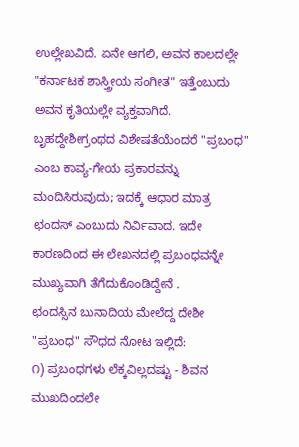ಉಲ್ಲೇಖವಿದೆ. ಏನೇ ಆಗಲಿ, ಅವನ ಕಾಲದಲ್ಲೇ "ಕರ್ನಾಟಕ ಶಾಸ್ತ್ರೀಯ ಸಂಗೀತ" ಇತ್ತೆಂಬುದು ಅವನ ಕೃತಿಯಲ್ಲೇ ವ್ಯಕ್ತವಾಗಿದೆ. ಬೃಹದ್ದೇಶೀಗ್ರಂಥದ ವಿಶೇಷತೆಯೆಂದರೆ "ಪ್ರಬಂಧ" ಎಂಬ ಕಾವ್ಯ-ಗೇಯ ಪ್ರಕಾರವನ್ನು ಮಂದಿಸಿರುವುದು; ಇದಕ್ಕೆ ಆಧಾರ ಮಾತ್ರ ಛಂದಸ್ ಎಂಬುದು ನಿರ್ವಿವಾದ. ಇದೇ ಕಾರಣದಿಂದ ಈ ಲೇಖನದಲ್ಲಿ ಪ್ರಬಂಧವನ್ನೇ ಮುಖ್ಯವಾಗಿ ತೆಗೆದುಕೊಂಡಿದ್ದೇನೆ .
ಛಂದಸ್ಸಿನ ಬುನಾದಿಯ ಮೇಲೆದ್ದ ದೇಶೀ "ಪ್ರಬಂಧ" ಸೌಧದ ನೋಟ ಇಲ್ಲಿದೆ:
೧) ಪ್ರಬಂಧಗಳು ಲೆಕ್ಕವಿಲ್ಲದಷ್ಟು - ಶಿವನ ಮುಖದಿಂದಲೇ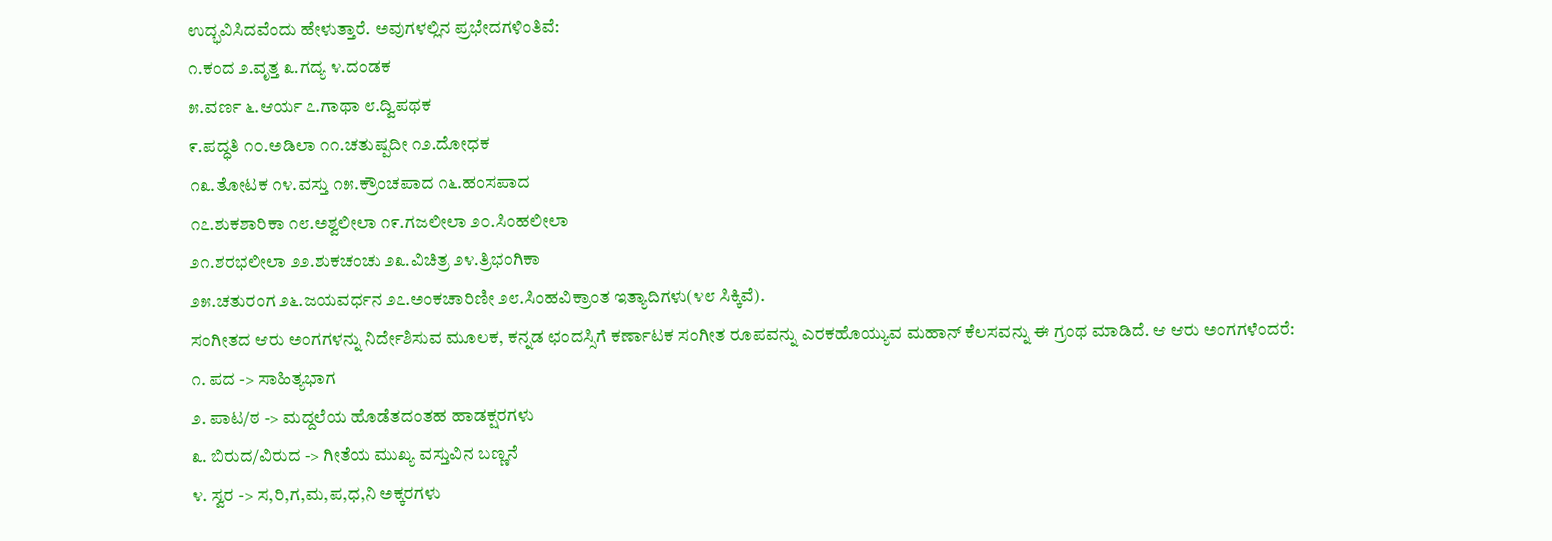ಉದ್ಭವಿಸಿದವೆಂದು ಹೇಳುತ್ತಾರೆ. ಅವುಗಳಲ್ಲಿನ ಪ್ರಭೇದಗಳಿಂತಿವೆ:
೧.ಕಂದ ೨.ವೃತ್ತ ೩.ಗದ್ಯ ೪.ದಂಡಕ
೫.ವರ್ಣ ೬.ಆರ್ಯ ೭.ಗಾಥಾ ೮.ದ್ವಿಪಥಕ
೯.ಪದ್ಧತಿ ೧೦.ಅಡಿಲಾ ೧೧.ಚತುಷ್ಪದೀ ೧೨.ದೋಧಕ
೧೩.ತೋಟಕ ೧೪.ವಸ್ತು ೧೫.ಕ್ರೌಂಚಪಾದ ೧೬.ಹಂಸಪಾದ
೧೭.ಶುಕಶಾರಿಕಾ ೧೮.ಅಶ್ವಲೀಲಾ ೧೯.ಗಜಲೀಲಾ ೨೦.ಸಿಂಹಲೀಲಾ
೨೧.ಶರಭಲೀಲಾ ೨೨.ಶುಕಚಂಚು ೨೩.ವಿಚಿತ್ರ ೨೪.ತ್ರಿಭಂಗಿಕಾ
೨೫.ಚತುರಂಗ ೨೬.ಜಯವರ್ಧನ ೨೭.ಅಂಕಚಾರಿಣೀ ೨೮.ಸಿಂಹವಿಕ್ರಾಂತ ಇತ್ಯಾದಿಗಳು(೪೮ ಸಿಕ್ಕಿವೆ).
ಸಂಗೀತದ ಆರು ಅಂಗಗಳನ್ನು ನಿರ್ದೇಶಿಸುವ ಮೂಲಕ, ಕನ್ನಡ ಛಂದಸ್ಸಿಗೆ ಕರ್ಣಾಟಕ ಸಂಗೀತ ರೂಪವನ್ನು ಎರಕಹೊಯ್ಯುವ ಮಹಾನ್ ಕೆಲಸವನ್ನು ಈ ಗ್ರಂಥ ಮಾಡಿದೆ. ಆ ಆರು ಅಂಗಗಳೆಂದರೆ:
೧. ಪದ -> ಸಾಹಿತ್ಯಭಾಗ
೨. ಪಾಟ/ಠ -> ಮದ್ದಲೆಯ ಹೊಡೆತದಂತಹ ಹಾಡಕ್ಷರಗಳು
೩. ಬಿರುದ/ವಿರುದ -> ಗೀತೆಯ ಮುಖ್ಯ ವಸ್ತುವಿನ ಬಣ್ಣನೆ
೪. ಸ್ವರ -> ಸ,ರಿ,ಗ,ಮ,ಪ,ಧ,ನಿ ಅಕ್ಕರಗಳು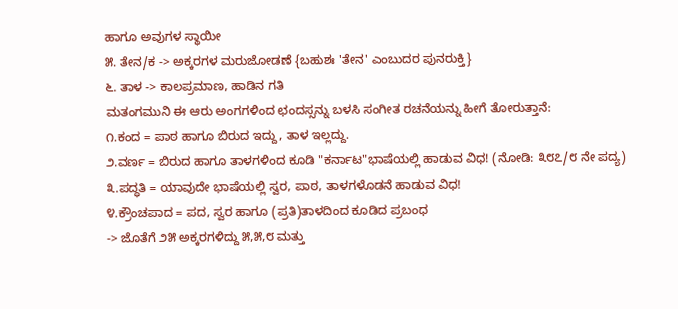ಹಾಗೂ ಅವುಗಳ ಸ್ಥಾಯೀ
೫. ತೇನ/ಕ -> ಅಕ್ಕರಗಳ ಮರುಜೋಡಣೆ {ಬಹುಶಃ 'ತೇನ' ಎಂಬುದರ ಪುನರುಕ್ತಿ}
೬. ತಾಳ -> ಕಾಲಪ್ರಮಾಣ, ಹಾಡಿನ ಗತಿ
ಮತಂಗಮುನಿ ಈ ಆರು ಅಂಗಗಳಿಂದ ಛಂದಸ್ಸನ್ನು ಬಳಸಿ ಸಂಗೀತ ರಚನೆಯನ್ನು ಹೀಗೆ ತೋರುತ್ತಾನೆ:
೧.ಕಂದ = ಪಾಠ ಹಾಗೂ ಬಿರುದ ಇದ್ದು, ತಾಳ ಇಲ್ಲದ್ದು.
೨.ವರ್ಣ = ಬಿರುದ ಹಾಗೂ ತಾಳಗಳಿಂದ ಕೂಡಿ "ಕರ್ನಾಟ"ಭಾಷೆಯಲ್ಲಿ ಹಾಡುವ ವಿಧ! (ನೋಡಿ: ೩೮೭/೮ ನೇ ಪದ್ಯ)
೩.ಪದ್ಧತಿ = ಯಾವುದೇ ಭಾಷೆಯಲ್ಲಿ ಸ್ವರ, ಪಾಠ, ತಾಳಗಳೊಡನೆ ಹಾಡುವ ವಿಧ!
೪.ಕ್ರೌಂಚಪಾದ = ಪದ, ಸ್ವರ ಹಾಗೂ (ಪ್ರತಿ)ತಾಳದಿಂದ ಕೂಡಿದ ಪ್ರಬಂಧ
-> ಜೊತೆಗೆ ೨೫ ಅಕ್ಕರಗಳಿದ್ದು ೫,೫,೮ ಮತ್ತು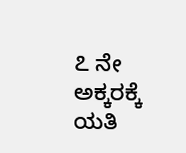೭ ನೇ ಅಕ್ಕರಕ್ಕೆ ಯತಿ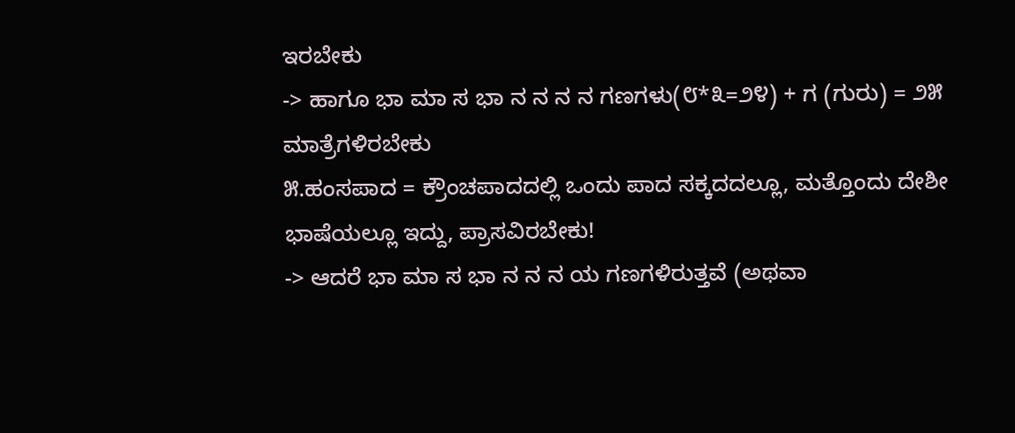ಇರಬೇಕು
-> ಹಾಗೂ ಭಾ ಮಾ ಸ ಭಾ ನ ನ ನ ನ ಗಣಗಳು(೮*೩=೨೪) + ಗ (ಗುರು) = ೨೫ ಮಾತ್ರೆಗಳಿರಬೇಕು
೫.ಹಂಸಪಾದ = ಕ್ರೌಂಚಪಾದದಲ್ಲಿ ಒಂದು ಪಾದ ಸಕ್ಕದದಲ್ಲೂ, ಮತ್ತೊಂದು ದೇಶೀ ಭಾಷೆಯಲ್ಲೂ ಇದ್ದು, ಪ್ರಾಸವಿರಬೇಕು!
-> ಆದರೆ ಭಾ ಮಾ ಸ ಭಾ ನ ನ ನ ಯ ಗಣಗಳಿರುತ್ತವೆ (ಅಥವಾ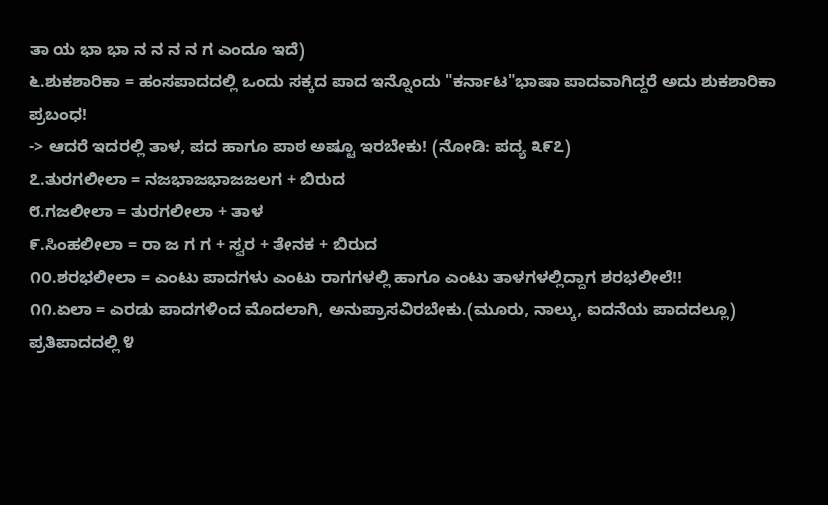ತಾ ಯ ಭಾ ಭಾ ನ ನ ನ ನ ಗ ಎಂದೂ ಇದೆ)
೬.ಶುಕಶಾರಿಕಾ = ಹಂಸಪಾದದಲ್ಲಿ ಒಂದು ಸಕ್ಕದ ಪಾದ ಇನ್ನೊಂದು "ಕರ್ನಾಟ"ಭಾಷಾ ಪಾದವಾಗಿದ್ದರೆ ಅದು ಶುಕಶಾರಿಕಾ ಪ್ರಬಂಧ!
-> ಆದರೆ ಇದರಲ್ಲಿ ತಾಳ, ಪದ ಹಾಗೂ ಪಾಠ ಅಷ್ಟೂ ಇರಬೇಕು! (ನೋಡಿ: ಪದ್ಯ ೩೯೭)
೭.ತುರಗಲೀಲಾ = ನಜಭಾಜಭಾಜಜಲಗ + ಬಿರುದ
೮.ಗಜಲೀಲಾ = ತುರಗಲೀಲಾ + ತಾಳ
೯.ಸಿಂಹಲೀಲಾ = ರಾ ಜ ಗ ಗ + ಸ್ವರ + ತೇನಕ + ಬಿರುದ
೧೦.ಶರಭಲೀಲಾ = ಎಂಟು ಪಾದಗಳು ಎಂಟು ರಾಗಗಳಲ್ಲಿ ಹಾಗೂ ಎಂಟು ತಾಳಗಳಲ್ಲಿದ್ದಾಗ ಶರಭಲೀಲೆ!!
೧೧.ಏಲಾ = ಎರಡು ಪಾದಗಳಿಂದ ಮೊದಲಾಗಿ, ಅನುಪ್ರಾಸವಿರಬೇಕು.(ಮೂರು, ನಾಲ್ಕು, ಐದನೆಯ ಪಾದದಲ್ಲೂ)
ಪ್ರತಿಪಾದದಲ್ಲಿ ೪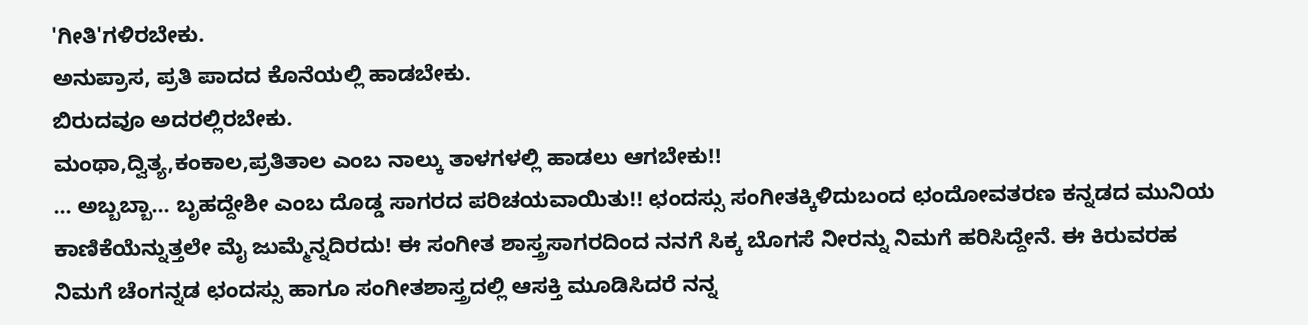'ಗೀತಿ'ಗಳಿರಬೇಕು.
ಅನುಪ್ರಾಸ, ಪ್ರತಿ ಪಾದದ ಕೊನೆಯಲ್ಲಿ ಹಾಡಬೇಕು.
ಬಿರುದವೂ ಅದರಲ್ಲಿರಬೇಕು.
ಮಂಥಾ,ದ್ವಿತ್ಯ,ಕಂಕಾಲ,ಪ್ರತಿತಾಲ ಎಂಬ ನಾಲ್ಕು ತಾಳಗಳಲ್ಲಿ ಹಾಡಲು ಆಗಬೇಕು!!
... ಅಬ್ಬಬ್ಬಾ... ಬೃಹದ್ದೇಶೀ ಎಂಬ ದೊಡ್ಡ ಸಾಗರದ ಪರಿಚಯವಾಯಿತು!! ಛಂದಸ್ಸು ಸಂಗೀತಕ್ಕಿಳಿದುಬಂದ ಛಂದೋವತರಣ ಕನ್ನಡದ ಮುನಿಯ ಕಾಣಿಕೆಯೆನ್ನುತ್ತಲೇ ಮೈ ಜುಮ್ಮೆನ್ನದಿರದು! ಈ ಸಂಗೀತ ಶಾಸ್ತ್ರಸಾಗರದಿಂದ ನನಗೆ ಸಿಕ್ಕ ಬೊಗಸೆ ನೀರನ್ನು ನಿಮಗೆ ಹರಿಸಿದ್ದೇನೆ. ಈ ಕಿರುವರಹ ನಿಮಗೆ ಚೆಂಗನ್ನಡ ಛಂದಸ್ಸು ಹಾಗೂ ಸಂಗೀತಶಾಸ್ತ್ರದಲ್ಲಿ ಆಸಕ್ತಿ ಮೂಡಿಸಿದರೆ ನನ್ನ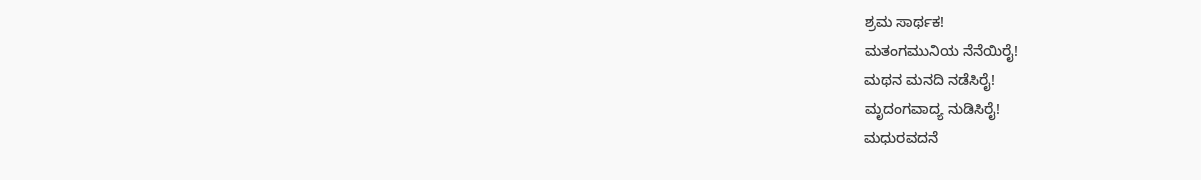ಶ್ರಮ ಸಾರ್ಥಕ!
ಮತಂಗಮುನಿಯ ನೆನೆಯಿರೈ!
ಮಥನ ಮನದಿ ನಡೆಸಿರೈ!
ಮೃದಂಗವಾದ್ಯ ನುಡಿಸಿರೈ!
ಮಧುರವದನೆ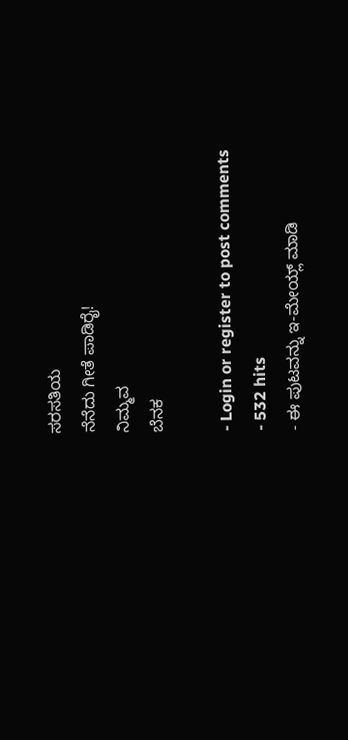ಸರಸತಿಯ
ನೆನೆದು ಗೀತೆ ಪಾಡಿರೈ!
ನಿಮ್ಮವ
ಬೆನಕ

- Login or register to post comments
- 532 hits
- ಈ ಪುಟವನ್ನು ಇ-ಮೇಯ್ಲ್ ಮಾಡಿ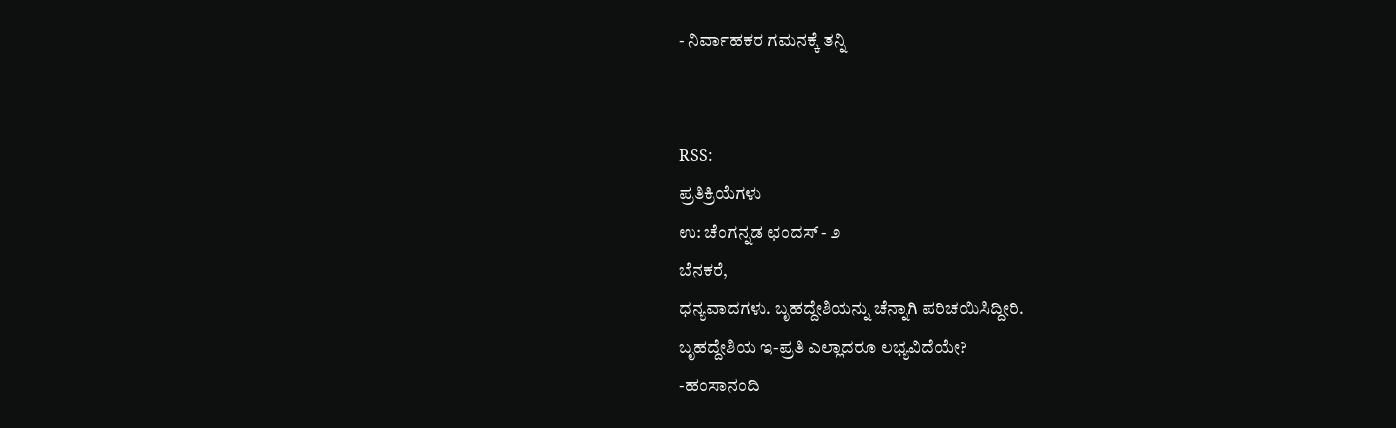- ನಿರ್ವಾಹಕರ ಗಮನಕ್ಕೆ ತನ್ನಿ


RSS:
ಪ್ರತಿಕ್ರಿಯೆಗಳು
ಉ: ಚೆಂಗನ್ನಡ ಛಂದಸ್ - ೨
ಬೆನಕರೆ,
ಧನ್ಯವಾದಗಳು. ಬೃಹದ್ದೇಶಿಯನ್ನು ಚೆನ್ನಾಗಿ ಪರಿಚಯಿಸಿದ್ದೀರಿ.
ಬೃಹದ್ದೇಶಿಯ ಇ-ಪ್ರತಿ ಎಲ್ಲಾದರೂ ಲಭ್ಯವಿದೆಯೇ?
-ಹಂಸಾನಂದಿ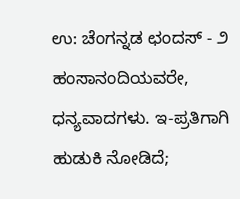ಉ: ಚೆಂಗನ್ನಡ ಛಂದಸ್ - ೨
ಹಂಸಾನಂದಿಯವರೇ,
ಧನ್ಯವಾದಗಳು. ಇ-ಪ್ರತಿಗಾಗಿ ಹುಡುಕಿ ನೋಡಿದೆ;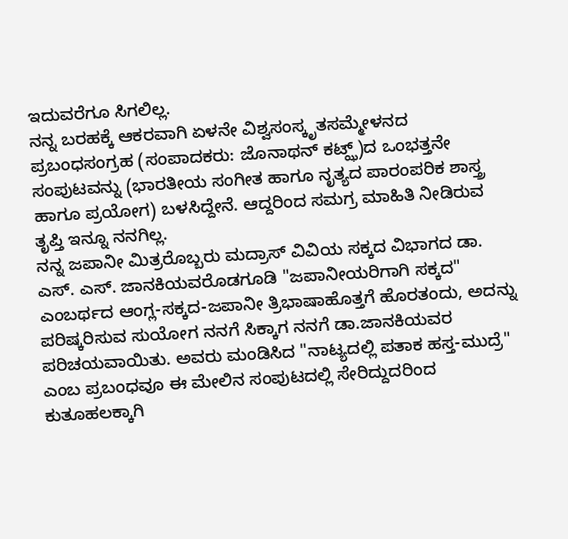ಇದುವರೆಗೂ ಸಿಗಲಿಲ್ಲ.
ನನ್ನ ಬರಹಕ್ಕೆ ಆಕರವಾಗಿ ಏಳನೇ ವಿಶ್ವಸಂಸ್ಕೃತಸಮ್ಮೇಳನದ ಪ್ರಬಂಧಸಂಗ್ರಹ (ಸಂಪಾದಕರು: ಜೊನಾಥನ್ ಕಟ್ಝ್)ದ ಒಂಭತ್ತನೇ ಸಂಪುಟವನ್ನು (ಭಾರತೀಯ ಸಂಗೀತ ಹಾಗೂ ನೃತ್ಯದ ಪಾರಂಪರಿಕ ಶಾಸ್ತ್ರ ಹಾಗೂ ಪ್ರಯೋಗ) ಬಳಸಿದ್ದೇನೆ. ಆದ್ದರಿಂದ ಸಮಗ್ರ ಮಾಹಿತಿ ನೀಡಿರುವ ತೃಪ್ತಿ ಇನ್ನೂ ನನಗಿಲ್ಲ.
ನನ್ನ ಜಪಾನೀ ಮಿತ್ರರೊಬ್ಬರು ಮದ್ರಾಸ್ ವಿವಿಯ ಸಕ್ಕದ ವಿಭಾಗದ ಡಾ. ಎಸ್. ಎಸ್. ಜಾನಕಿಯವರೊಡಗೂಡಿ "ಜಪಾನೀಯರಿಗಾಗಿ ಸಕ್ಕದ" ಎಂಬರ್ಥದ ಆಂಗ್ಲ-ಸಕ್ಕದ-ಜಪಾನೀ ತ್ರಿಭಾಷಾಹೊತ್ತಗೆ ಹೊರತಂದು, ಅದನ್ನು ಪರಿಷ್ಕರಿಸುವ ಸುಯೋಗ ನನಗೆ ಸಿಕ್ಕಾಗ ನನಗೆ ಡಾ.ಜಾನಕಿಯವರ ಪರಿಚಯವಾಯಿತು. ಅವರು ಮಂಡಿಸಿದ "ನಾಟ್ಯದಲ್ಲಿ ಪತಾಕ ಹಸ್ತ-ಮುದ್ರೆ" ಎಂಬ ಪ್ರಬಂಧವೂ ಈ ಮೇಲಿನ ಸಂಪುಟದಲ್ಲಿ ಸೇರಿದ್ದುದರಿಂದ ಕುತೂಹಲಕ್ಕಾಗಿ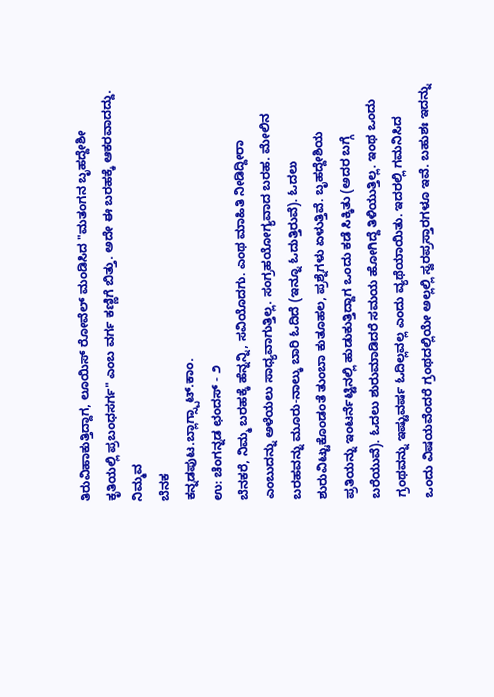ತಿರುವಿಹಾಕುತ್ತಿದ್ದಾಗ, ಲೂಯಿಸ್ ರೋವೆಲ್ ಮಂಡಿಸಿದ "ಮತಂಗನ ಬೃಹದ್ದೇಶೀ ಕೃತಿಯಲ್ಲಿ ಪ್ರಬಂಧಸರ್ಗ" ಎಂಬ ವರ್ಗ ಕಣ್ಣಿಗೆ ಬಿತ್ತು. ಅದೇ ಈ ಬರಹಕ್ಕೆ ಆಕರವಾದದ್ದು.
ನಿಮ್ಮವ
ಬೆನಕ
ಕನ್ನಡಪುಟ.ಬ್ಲಾಗ್ಸ್ಪಾಟ್.ಕಾಂ.
ಉ: ಚೆಂಗನ್ನಡ ಛಂದಸ್ - ೨
ಬೆನಕರೆ, ನಿಮ್ಮ ಬರಹಕ್ಕೆ ಹೆನ್ನನ್ನಿ, ಸವಿಯೊದಗು. ಎಂಥ ಮಾಹಿತಿ ನೀಡಿದ್ದೀರಾ ಎಂಬುದನ್ನು ಅಳೆಯಲು ಸಾಧ್ಯವಾಗುತ್ತಿಲ್ಲ. ಸಂಗ್ರಹಯೋಗ್ಯವಾದ ಬರಹ. ಮೇಲಿನ ಬರಹವನ್ನು ಮೂರು-ನಾಲ್ಕು ಬಾರಿ ಓದಿದೆ (ಇನ್ನೂ ಓದುತ್ತಿರುವೆ). ಓದಲು ಶುರುವಿಟ್ಟುಕೊಂಡಂತೆ ತುಂಬಾ ಕುತೂಹಲ, ಪ್ರಶ್ನೆಗಳು ಏಳುತ್ತಿವೆ. ಬೃಹದ್ದೇಶಿಯ ಪ್ರತಿಯನ್ನು ಇಂಟರ್ನೆಟ್ಟಿನಲ್ಲಿ ಹುಡುಕುತ್ತಿದ್ದಾಗ ಒಂದು ಕಡೆ ಸಿಕ್ಕಿತು (ಅದರ ಬಗ್ಗೆ ಬರೆಯುವೆ). ಓದಲು ಶುರುಮಾಡಿದರೆ ಸಮಯ ಹೋಗಿದ್ದೆ ತಿಳಿಯುತ್ತಿಲ್ಲ. ಇಂಥ ಒಂದು ಗ್ರಂಥವನ್ನು ಇಷ್ಟುವರ್ಷ ಓದಿಲ್ಲವಲ್ಲ ಎಂದು ವ್ಯಥೆಯಾಯಿತು. ಇದರಲ್ಲಿ ಗಮನಿಸಿದ ಒಂದು ವಿಷಯವೆಂದರೆ ಗ್ರಂಥದಲ್ಲಿಯೇ ಅಲ್ಲಲ್ಲಿ ಸ್ವರಪ್ರಸ್ತಾರಗಳೂ ಇವೆ. ಬಹುಶಃ ಇದನ್ನು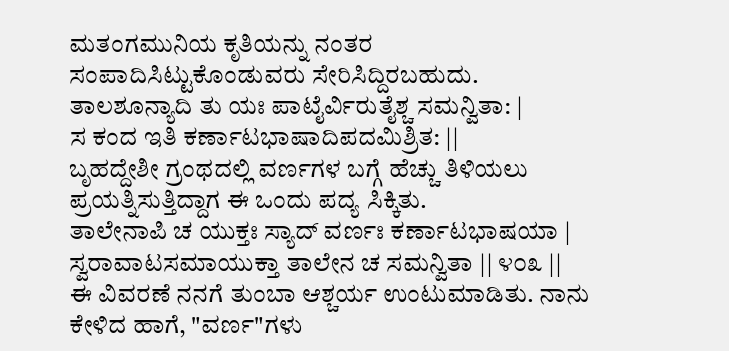ಮತಂಗಮುನಿಯ ಕೃತಿಯನ್ನು ನಂತರ ಸಂಪಾದಿಸಿಟ್ಟುಕೊಂಡುವರು ಸೇರಿಸಿದ್ದಿರಬಹುದು.
ತಾಲಶೂನ್ಯಾದಿ ತು ಯಃ ಪಾಟೈರ್ವಿರುತೈಶ್ಚ ಸಮನ್ವಿತಾ: |
ಸ ಕಂದ ಇತಿ ಕರ್ಣಾಟಭಾಷಾದಿಪದಮಿಶ್ರಿತ: ||
ಬೃಹದ್ದೇಶೀ ಗ್ರಂಥದಲ್ಲಿ ವರ್ಣಗಳ ಬಗ್ಗೆ ಹೆಚ್ಚು ತಿಳಿಯಲು ಪ್ರಯತ್ನಿಸುತ್ತಿದ್ದಾಗ ಈ ಒಂದು ಪದ್ಯ ಸಿಕ್ಕಿತು.
ತಾಲೇನಾಪಿ ಚ ಯುಕ್ತಃ ಸ್ಯಾದ್ ವರ್ಣಃ ಕರ್ಣಾಟಭಾಷಯಾ |
ಸ್ವರಾವಾಟಸಮಾಯುಕ್ತಾ ತಾಲೇನ ಚ ಸಮನ್ವಿತಾ || ೪೦೩ ||
ಈ ವಿವರಣೆ ನನಗೆ ತುಂಬಾ ಆಶ್ಚರ್ಯ ಉಂಟುಮಾಡಿತು. ನಾನು ಕೇಳಿದ ಹಾಗೆ, "ವರ್ಣ"ಗಳು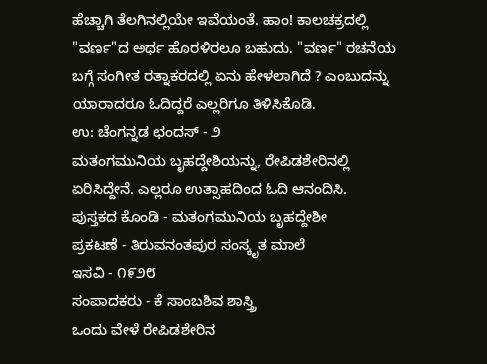ಹೆಚ್ಚಾಗಿ ತೆಲಗಿನಲ್ಲಿಯೇ ಇವೆಯಂತೆ. ಹಾಂ! ಕಾಲಚಕ್ರದಲ್ಲಿ "ವರ್ಣ"ದ ಅರ್ಥ ಹೊರಳಿರಲೂ ಬಹುದು. "ವರ್ಣ" ರಚನೆಯ ಬಗ್ಗೆ ಸಂಗೀತ ರತ್ನಾಕರದಲ್ಲಿ ಏನು ಹೇಳಲಾಗಿದೆ ? ಎಂಬುದನ್ನು ಯಾರಾದರೂ ಓದಿದ್ದರೆ ಎಲ್ಲರಿಗೂ ತಿಳಿಸಿಕೊಡಿ.
ಉ: ಚೆಂಗನ್ನಡ ಛಂದಸ್ - ೨
ಮತಂಗಮುನಿಯ ಬೃಹದ್ದೇಶಿಯನ್ನು, ರೇಪಿಡಶೇರಿನಲ್ಲಿ ಏರಿಸಿದ್ದೇನೆ. ಎಲ್ಲರೂ ಉತ್ಸಾಹದಿಂದ ಓದಿ ಆನಂದಿಸಿ.
ಪುಸ್ತಕದ ಕೊಂಡಿ - ಮತಂಗಮುನಿಯ ಬೃಹದ್ದೇಶೀ
ಪ್ರಕಟಣೆ - ತಿರುವನಂತಪುರ ಸಂಸ್ಕೃತ ಮಾಲೆ
ಇಸವಿ - ೧೯೨೮
ಸಂಪಾದಕರು - ಕೆ ಸಾಂಬಶಿವ ಶಾಸ್ತ್ರಿ
ಒಂದು ವೇಳೆ ರೇಪಿಡಶೇರಿನ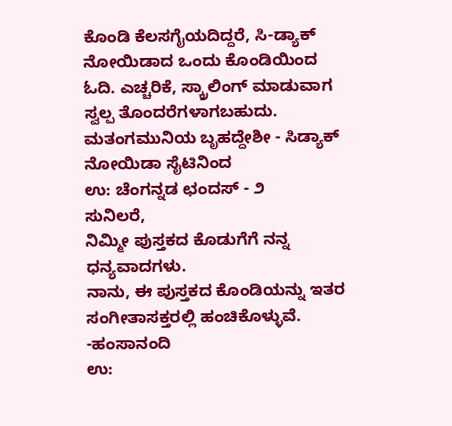ಕೊಂಡಿ ಕೆಲಸಗೈಯದಿದ್ದರೆ, ಸಿ-ಡ್ಯಾಕ್ ನೋಯಿಡಾದ ಒಂದು ಕೊಂಡಿಯಿಂದ ಓದಿ. ಎಚ್ಚರಿಕೆ, ಸ್ಕ್ರಾಲಿಂಗ್ ಮಾಡುವಾಗ ಸ್ವಲ್ಪ ತೊಂದರೆಗಳಾಗಬಹುದು.
ಮತಂಗಮುನಿಯ ಬೃಹದ್ದೇಶೀ - ಸಿಡ್ಯಾಕ್ ನೋಯಿಡಾ ಸೈಟಿನಿಂದ
ಉ: ಚೆಂಗನ್ನಡ ಛಂದಸ್ - ೨
ಸುನಿಲರೆ,
ನಿಮ್ಮೀ ಪುಸ್ತಕದ ಕೊಡುಗೆಗೆ ನನ್ನ ಧನ್ಯವಾದಗಳು.
ನಾನು, ಈ ಪುಸ್ತಕದ ಕೊಂಡಿಯನ್ನು ಇತರ ಸಂಗೀತಾಸಕ್ತರಲ್ಲಿ ಹಂಚಿಕೊಳ್ಳುವೆ.
-ಹಂಸಾನಂದಿ
ಉ: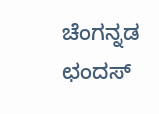ಚೆಂಗನ್ನಡ ಛಂದಸ್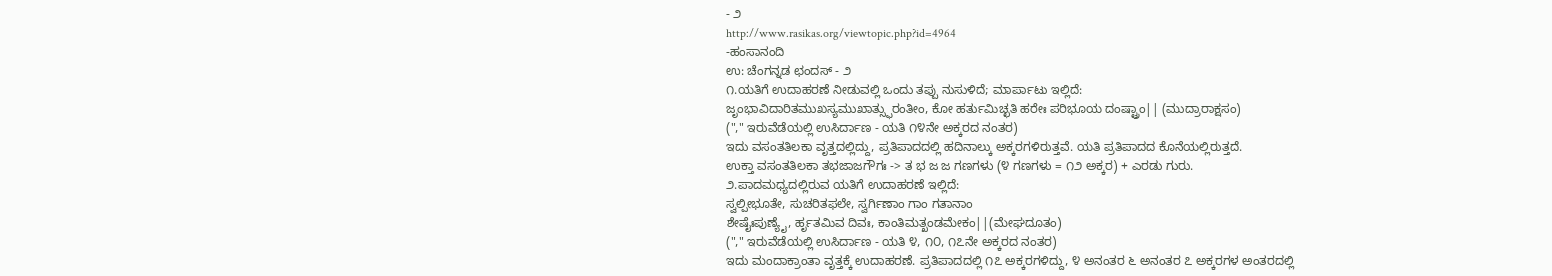- ೨
http://www.rasikas.org/viewtopic.php?id=4964
-ಹಂಸಾನಂದಿ
ಉ: ಚೆಂಗನ್ನಡ ಛಂದಸ್ - ೨
೧.ಯತಿಗೆ ಉದಾಹರಣೆ ನೀಡುವಲ್ಲಿ ಒಂದು ತಪ್ಪು ನುಸುಳಿದೆ; ಮಾರ್ಪಾಟು ಇಲ್ಲಿದೆ:
ಜೃಂಭಾವಿದಾರಿತಮುಖಸ್ಯಮುಖಾತ್ಸ್ಫುರಂತೀಂ, ಕೋ ಹರ್ತುಮಿಚ್ಛತಿ ಹರೇಃ ಪರಿಭೂಯ ದಂಷ್ಟ್ರಾಂ|| (ಮುದ್ರಾರಾಕ್ಷಸಂ)
("," ಇರುವೆಡೆಯಲ್ಲಿ ಉಸಿರ್ದಾಣ - ಯತಿ ೧೪ನೇ ಅಕ್ಕರದ ನಂತರ)
ಇದು ವಸಂತತಿಲಕಾ ವೃತ್ತದಲ್ಲಿದ್ದು, ಪ್ರತಿಪಾದದಲ್ಲಿ ಹದಿನಾಲ್ಕು ಅಕ್ಕರಗಳಿರುತ್ತವೆ. ಯತಿ ಪ್ರತಿಪಾದದ ಕೊನೆಯಲ್ಲಿರುತ್ತದೆ.
ಉಕ್ತಾ ವಸಂತತಿಲಕಾ ತಭಜಾಜಗೌಗಃ -> ತ ಭ ಜ ಜ ಗಣಗಳು (೪ ಗಣಗಳು = ೧೨ ಅಕ್ಕರ) + ಎರಡು ಗುರು.
೨.ಪಾದಮಧ್ಯದಲ್ಲಿರುವ ಯತಿಗೆ ಉದಾಹರಣೆ ಇಲ್ಲಿದೆ:
ಸ್ವಲ್ಪೀಭೂತೇ, ಸುಚರಿತಫಲೇ, ಸ್ವರ್ಗಿಣಾಂ ಗಾಂ ಗತಾನಾಂ
ಶೇಷೈಃಪುಣ್ಯೈ, ರ್ಹೃತಮಿವ ದಿವಃ, ಕಾಂತಿಮತ್ಖಂಡಮೇಕಂ||(ಮೇಘದೂತಂ)
("," ಇರುವೆಡೆಯಲ್ಲಿ ಉಸಿರ್ದಾಣ - ಯತಿ ೪, ೧೦, ೧೭ನೇ ಅಕ್ಕರದ ನಂತರ)
ಇದು ಮಂದಾಕ್ರಾಂತಾ ವೃತ್ತಕ್ಕೆ ಉದಾಹರಣೆ. ಪ್ರತಿಪಾದದಲ್ಲಿ ೧೭ ಅಕ್ಕರಗಳಿದ್ದು, ೪ ಅನಂತರ ೬ ಅನಂತರ ೭ ಅಕ್ಕರಗಳ ಅಂತರದಲ್ಲಿ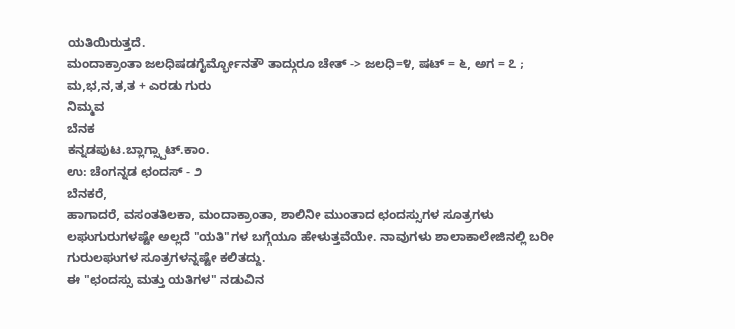ಯತಿಯಿರುತ್ತದೆ.
ಮಂದಾಕ್ರಾಂತಾ ಜಲಧಿಷಡಗೈರ್ಮ್ಭೋನತೌ ತಾದ್ಗುರೂ ಚೇತ್ -> ಜಲಧಿ=೪, ಷಟ್ = ೬, ಅಗ = ೭ ; ಮ,ಭ,ನ,ತ,ತ + ಎರಡು ಗುರು
ನಿಮ್ಮವ
ಬೆನಕ
ಕನ್ನಡಪುಟ.ಬ್ಲಾಗ್ಸ್ಪಾಟ್.ಕಾಂ.
ಉ: ಚೆಂಗನ್ನಡ ಛಂದಸ್ - ೨
ಬೆನಕರೆ,
ಹಾಗಾದರೆ, ವಸಂತತಿಲಕಾ, ಮಂದಾಕ್ರಾಂತಾ, ಶಾಲಿನೀ ಮುಂತಾದ ಛಂದಸ್ಸುಗಳ ಸೂತ್ರಗಳು ಲಘುಗುರುಗಳಷ್ಟೇ ಅಲ್ಲದೆ "ಯತಿ"ಗಳ ಬಗ್ಗೆಯೂ ಹೇಳುತ್ತವೆಯೇ. ನಾವುಗಳು ಶಾಲಾಕಾಲೇಜಿನಲ್ಲಿ ಬರೀ ಗುರುಲಘುಗಳ ಸೂತ್ರಗಳನ್ನಷ್ಟೇ ಕಲಿತದ್ದು.
ಈ "ಛಂದಸ್ಸು ಮತ್ತು ಯತಿಗಳ" ನಡುವಿನ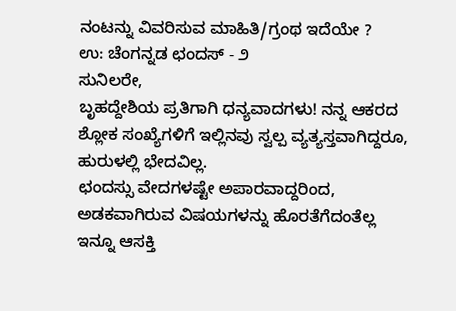ನಂಟನ್ನು ವಿವರಿಸುವ ಮಾಹಿತಿ/ಗ್ರಂಥ ಇದೆಯೇ ?
ಉ: ಚೆಂಗನ್ನಡ ಛಂದಸ್ - ೨
ಸುನಿಲರೇ,
ಬೃಹದ್ದೇಶಿಯ ಪ್ರತಿಗಾಗಿ ಧನ್ಯವಾದಗಳು! ನನ್ನ ಆಕರದ ಶ್ಲೋಕ ಸಂಖ್ಯೆಗಳಿಗೆ ಇಲ್ಲಿನವು ಸ್ವಲ್ಪ ವ್ಯತ್ಯಸ್ತವಾಗಿದ್ದರೂ, ಹುರುಳಲ್ಲಿ ಭೇದವಿಲ್ಲ.
ಛಂದಸ್ಸು ವೇದಗಳಷ್ಟೇ ಅಪಾರವಾದ್ದರಿಂದ, ಅಡಕವಾಗಿರುವ ವಿಷಯಗಳನ್ನು ಹೊರತೆಗೆದಂತೆಲ್ಲ ಇನ್ನೂ ಆಸಕ್ತಿ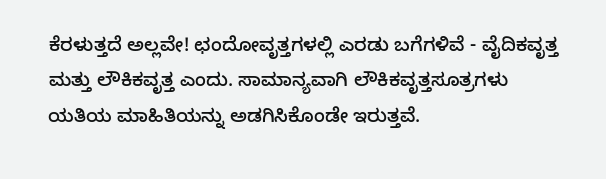ಕೆರಳುತ್ತದೆ ಅಲ್ಲವೇ! ಛಂದೋವೃತ್ತಗಳಲ್ಲಿ ಎರಡು ಬಗೆಗಳಿವೆ - ವೈದಿಕವೃತ್ತ ಮತ್ತು ಲೌಕಿಕವೃತ್ತ ಎಂದು. ಸಾಮಾನ್ಯವಾಗಿ ಲೌಕಿಕವೃತ್ತಸೂತ್ರಗಳು ಯತಿಯ ಮಾಹಿತಿಯನ್ನು ಅಡಗಿಸಿಕೊಂಡೇ ಇರುತ್ತವೆ.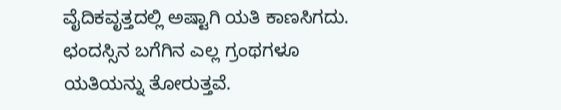ವೈದಿಕವೃತ್ತದಲ್ಲಿ ಅಷ್ಟಾಗಿ ಯತಿ ಕಾಣಸಿಗದು. ಛಂದಸ್ಸಿನ ಬಗೆಗಿನ ಎಲ್ಲ ಗ್ರಂಥಗಳೂ ಯತಿಯನ್ನು ತೋರುತ್ತವೆ.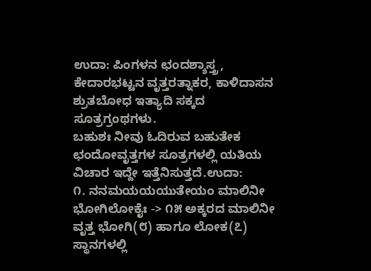ಉದಾ: ಪಿಂಗಳನ ಛಂದಶ್ಶಾಸ್ತ್ರ, ಕೇದಾರಭಟ್ಟನ ವೃತ್ತರತ್ನಾಕರ, ಕಾಳಿದಾಸನ ಶ್ರುತಬೋಧ ಇತ್ಯಾದಿ ಸಕ್ಕದ ಸೂತ್ರಗ್ರಂಥಗಳು.
ಬಹುಶಃ ನೀವು ಓದಿರುವ ಬಹುತೇಕ ಛಂದೋವೃತ್ತಗಳ ಸೂತ್ರಗಳಲ್ಲಿ ಯತಿಯ ವಿಚಾರ ಇದ್ದೇ ಇತ್ತೆನಿಸುತ್ತದೆ.ಉದಾ:
೧. ನನಮಯಯಯುತೇಯಂ ಮಾಲಿನೀ ಭೋಗಿಲೋಕೈಃ -> ೧೫ ಅಕ್ಕರದ ಮಾಲಿನೀ ವೃತ್ತ ಭೋಗಿ(೮) ಹಾಗೂ ಲೋಕ(೭) ಸ್ಥಾನಗಳಲ್ಲಿ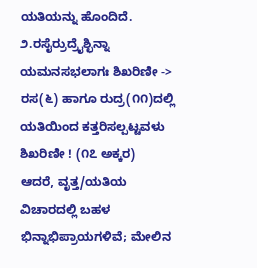ಯತಿಯನ್ನು ಹೊಂದಿದೆ.
೨.ರಸೈರ್ರುದ್ರೈಶ್ಛಿನ್ನಾ ಯಮನಸಭಲಾಗಃ ಶಿಖರಿಣೀ -> ರಸ(೬) ಹಾಗೂ ರುದ್ರ(೧೧)ದಲ್ಲಿ ಯತಿಯಿಂದ ಕತ್ತರಿಸಲ್ಪಟ್ಟವಳು ಶಿಖರಿಣೀ ! (೧೭ ಅಕ್ಕರ)
ಆದರೆ, ವೃತ್ತ/ಯತಿಯ ವಿಚಾರದಲ್ಲಿ ಬಹಳ ಭಿನ್ನಾಭಿಪ್ರಾಯಗಳಿವೆ; ಮೇಲಿನ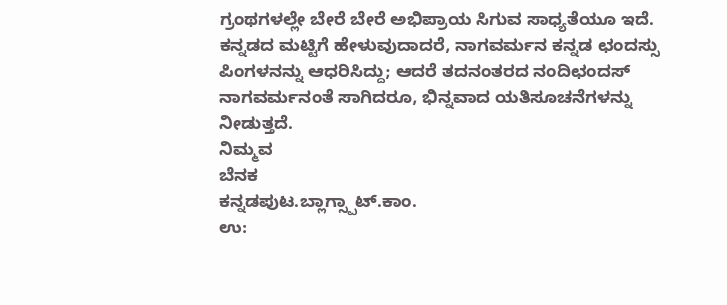ಗ್ರಂಥಗಳಲ್ಲೇ ಬೇರೆ ಬೇರೆ ಅಭಿಪ್ರಾಯ ಸಿಗುವ ಸಾಧ್ಯತೆಯೂ ಇದೆ. ಕನ್ನಡದ ಮಟ್ಟಿಗೆ ಹೇಳುವುದಾದರೆ, ನಾಗವರ್ಮನ ಕನ್ನಡ ಛಂದಸ್ಸು ಪಿಂಗಳನನ್ನು ಆಧರಿಸಿದ್ದು; ಆದರೆ ತದನಂತರದ ನಂದಿಛಂದಸ್ ನಾಗವರ್ಮನಂತೆ ಸಾಗಿದರೂ, ಭಿನ್ನವಾದ ಯತಿಸೂಚನೆಗಳನ್ನು ನೀಡುತ್ತದೆ.
ನಿಮ್ಮವ
ಬೆನಕ
ಕನ್ನಡಪುಟ.ಬ್ಲಾಗ್ಸ್ಪಾಟ್.ಕಾಂ.
ಉ: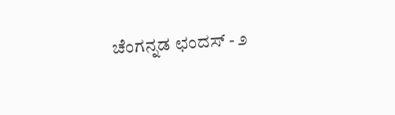ಚೆಂಗನ್ನಡ ಛಂದಸ್ - ೨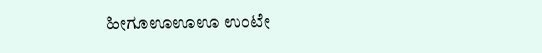ಹೀಗೂಊಊಊ ಉಂಟೇ